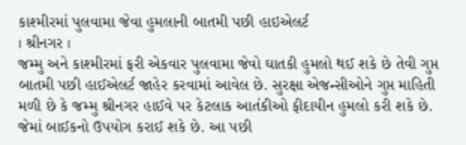કાશ્મીરમાં પુલવામા જેવા હુમલાની બાતમી પછી હાઇએલર્ટ
। શ્રીનગર ।
જમ્મુ અને કાશ્મીરમાં ફરી એકવાર પુલવામા જેવો ઘાતકી હુમલો થઈ શકે છે તેવી ગુપ્ત બાતમી પછી હાઈએલર્ટ જાહેર કરવામાં આવેલ છે. સુરક્ષા એજન્સીઓને ગુપ્ત માહિતી મળી છે કે જમ્મુ શ્રીનગર હાઈવે પર કેટલાક આતંકીઓ ફીદાયીન હુમલો કરી શકે છે. જેમાં બાઈકનો ઉપયોગ કરાઈ શકે છે. આ પછી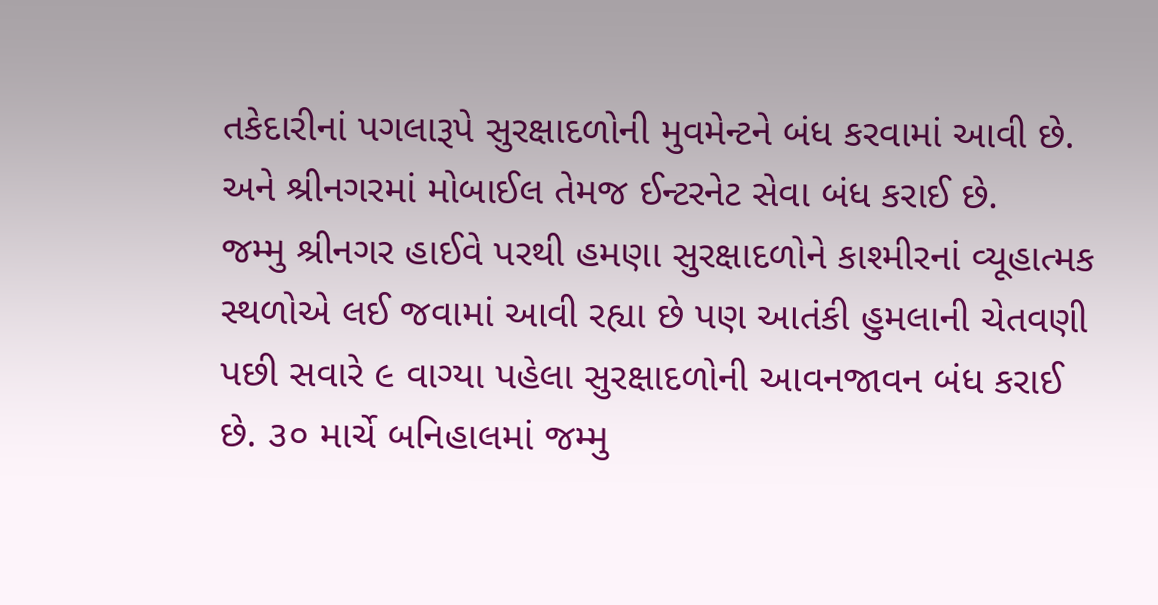તકેદારીનાં પગલારૂપે સુરક્ષાદળોની મુવમેન્ટને બંધ કરવામાં આવી છે. અને શ્રીનગરમાં મોબાઈલ તેમજ ઈન્ટરનેટ સેવા બંધ કરાઈ છે.
જમ્મુ શ્રીનગર હાઈવે પરથી હમણા સુરક્ષાદળોને કાશ્મીરનાં વ્યૂહાત્મક સ્થળોએ લઈ જવામાં આવી રહ્યા છે પણ આતંકી હુમલાની ચેતવણી પછી સવારે ૯ વાગ્યા પહેલા સુરક્ષાદળોની આવનજાવન બંધ કરાઈ છે. ૩૦ માર્ચે બનિહાલમાં જમ્મુ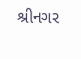શ્રીનગર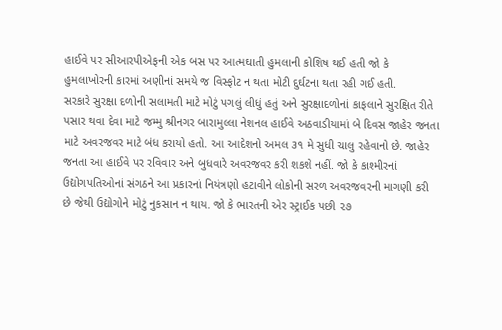હાઈવે પર સીઆરપીએફની એક બસ પર આત્મઘાતી હુમલાની કોશિષ થઈ હતી જો કે હુમલાખોરની કારમાં અણીનાં સમયે જ વિસ્ફોટ ન થતા મોટી દુર્ઘટના થતા રહી ગઈ હતી.
સરકારે સુરક્ષા દળોની સલામતી માટે મોટું પગલું લીધું હતું અને સુરક્ષાદળોનાં કાફલાને સુરક્ષિત રીતે પસાર થવા દેવા માટે જમ્મુ શ્રીનગર બારામુલ્લા નેશનલ હાઈવે અઠવાડીયામાં બે દિવસ જાહેર જનતા માટે અવરજવર માટે બંધ કરાયો હતો. આ આદેશનો અમલ ૩૧ મે સુધી ચાલુ રહેવાનો છે. જાહેર જનતા આ હાઈવે પર રવિવાર અને બુધવારે અવરજવર કરી શકશે નહીં. જો કે કાશ્મીરનાં ઉદ્યોગપતિઓનાં સંગઠને આ પ્રકારનાં નિયંત્રણો હટાવીને લોકોની સરળ અવરજવરની માગણી કરી છે જેથી ઉદ્યોગોને મોટું નુકસાન ન થાય. જો કે ભારતની એર સ્ટ્રાઈક પછી ૨૭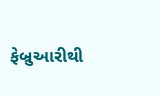ફેબ્રુઆરીથી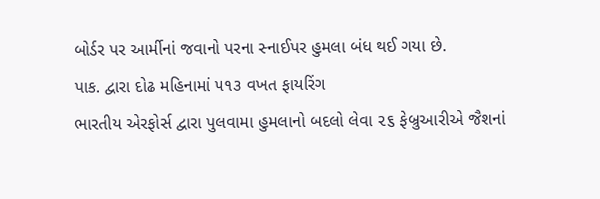બોર્ડર પર આર્મીનાં જવાનો પરના સ્નાઈપર હુમલા બંધ થઈ ગયા છે.
પાક. દ્વારા દોઢ મહિનામાં ૫૧૩ વખત ફાયરિંગ
ભારતીય એરફોર્સ દ્વારા પુલવામા હુમલાનો બદલો લેવા ૨૬ ફેબ્રુઆરીએ જૈશનાં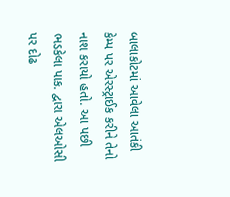બાલાકોટમાં આવેલા આતંકી કેમ્પ પર એરસ્ટ્રાઈક કરીને તેનો નાશ કરાયો હતો. આ પછી ભડકેલા પાક. દ્વારા એલઓસી પર દોઢ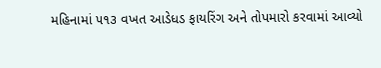મહિનામાં ૫૧૩ વખત આડેધડ ફાયરિંગ અને તોપમારો કરવામાં આવ્યો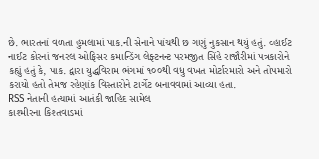છે. ભારતનાં વળતા હુમલામાં પાક.ની સેનાને પાંચથી છ ગણું નુકસાન થયું હતું. વ્હાઈટ નાઈટ કોરનાં જનરલ ઓફિસર કમાન્ડિંગ લેફ્ટનન્ટ પરમજીત સિંહે રાજૌરીમાં પત્રકારોને કહ્યું હતું કે, પાક. દ્વારા યુદ્ધવિરામ ભંગમાં ૧૦૦થી વધુ વખત મોર્ટારમારો અને તોપમારો કરાયો હતો તેમજ રહેણાંક વિસ્તારોને ટાર્ગેટ બનાવવામાં આવ્યા હતા.
RSS નેતાની હત્યામાં આતંકી જાહિદ સામેલ
કાશ્મીરના કિશ્તવાડમાં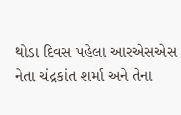થોડા દિવસ પહેલા આરએસએસ નેતા ચંદ્રકાંત શર્મા અને તેના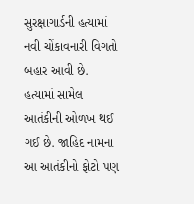સુરક્ષાગાર્ડની હત્યામાં નવી ચોંકાવનારી વિગતો બહાર આવી છે. હત્યામાં સામેલ આતંકીની ઓળખ થઈ ગઈ છે. જાહિદ નામના આ આતંકીનો ફોટો પણ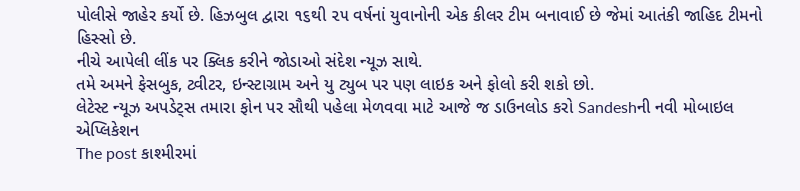પોલીસે જાહેર કર્યો છે. હિઝબુલ દ્વારા ૧૬થી ૨૫ વર્ષનાં યુવાનોની એક કીલર ટીમ બનાવાઈ છે જેમાં આતંકી જાહિદ ટીમનો હિસ્સો છે.
નીચે આપેલી લીંક પર ક્લિક કરીને જોડાઓ સંદેશ ન્યૂઝ સાથે.
તમે અમને ફેસબુક, ટ્વીટર, ઇન્સ્ટાગ્રામ અને યુ ટ્યુબ પર પણ લાઇક અને ફોલો કરી શકો છો.
લેટેસ્ટ ન્યૂઝ અપડેટ્સ તમારા ફોન પર સૌથી પહેલા મેળવવા માટે આજે જ ડાઉનલોડ કરો Sandeshની નવી મોબાઇલ એપ્લિકેશન
The post કાશ્મીરમાં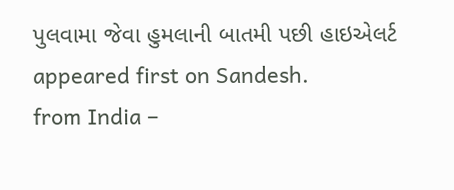પુલવામા જેવા હુમલાની બાતમી પછી હાઇએલર્ટ appeared first on Sandesh.
from India –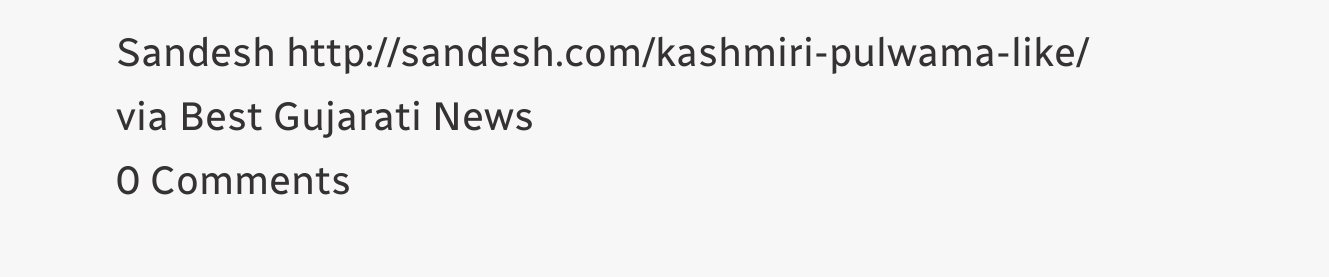Sandesh http://sandesh.com/kashmiri-pulwama-like/
via Best Gujarati News
0 Comments